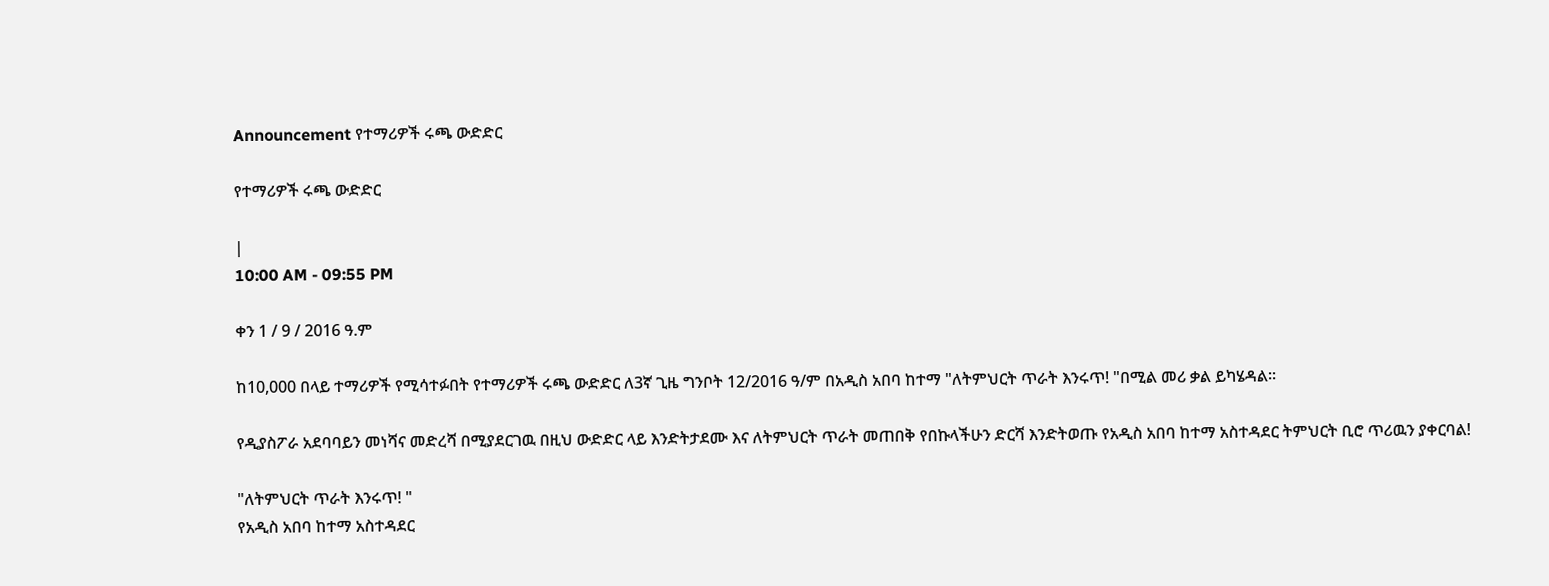Announcement የተማሪዎች ሩጫ ውድድር

የተማሪዎች ሩጫ ውድድር

|
10:00 AM - 09:55 PM

ቀን 1 / 9 / 2016 ዓ.ም

ከ10,000 በላይ ተማሪዎች የሚሳተፉበት የተማሪዎች ሩጫ ውድድር ለ3ኛ ጊዜ ግንቦት 12/2016 ዓ/ም በአዲስ አበባ ከተማ "ለትምህርት ጥራት እንሩጥ! "በሚል መሪ ቃል ይካሄዳል፡፡

የዲያስፖራ አደባባይን መነሻና መድረሻ በሚያደርገዉ በዚህ ውድድር ላይ እንድትታደሙ እና ለትምህርት ጥራት መጠበቅ የበኩላችሁን ድርሻ እንድትወጡ የአዲስ አበባ ከተማ አስተዳደር ትምህርት ቢሮ ጥሪዉን ያቀርባል!

"ለትምህርት ጥራት እንሩጥ! "
የአዲስ አበባ ከተማ አስተዳደር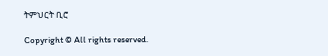ትምህርት ቢሮ

Copyright © All rights reserved.